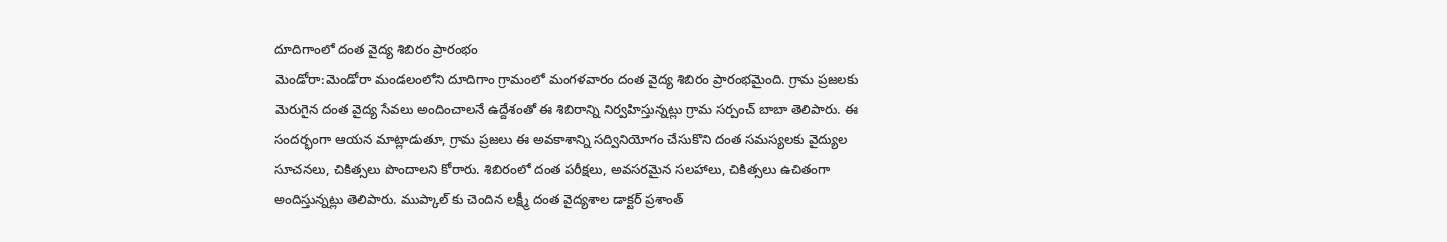దూదిగాంలో దంత వైద్య శిబిరం ప్రారంభం
మెండోరా:మెండోరా మండలంలోని దూదిగాం గ్రామంలో మంగళవారం దంత వైద్య శిబిరం ప్రారంభమైంది. గ్రామ ప్రజలకు మెరుగైన దంత వైద్య సేవలు అందించాలనే ఉద్దేశంతో ఈ శిబిరాన్ని నిర్వహిస్తున్నట్లు గ్రామ సర్పంచ్ బాబా తెలిపారు. ఈ సందర్భంగా ఆయన మాట్లాడుతూ, గ్రామ ప్రజలు ఈ అవకాశాన్ని సద్వినియోగం చేసుకొని దంత సమస్యలకు వైద్యుల సూచనలు, చికిత్సలు పొందాలని కోరారు. శిబిరంలో దంత పరీక్షలు, అవసరమైన సలహాలు, చికిత్సలు ఉచితంగా అందిస్తున్నట్లు తెలిపారు. ముప్కాల్ కు చెందిన లక్ష్మీ దంత వైద్యశాల డాక్టర్ ప్రశాంత్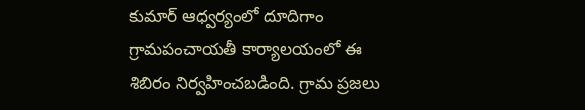కుమార్ ఆధ్వర్యంలో దూదిగాం గ్రామపంచాయతీ కార్యాలయంలో ఈ శిబిరం నిర్వహించబడింది. గ్రామ ప్రజలు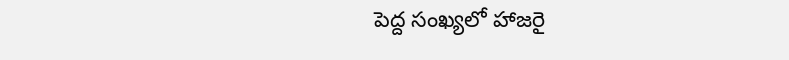పెద్ద సంఖ్యలో హాజరై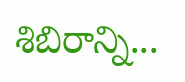శిబిరాన్ని...